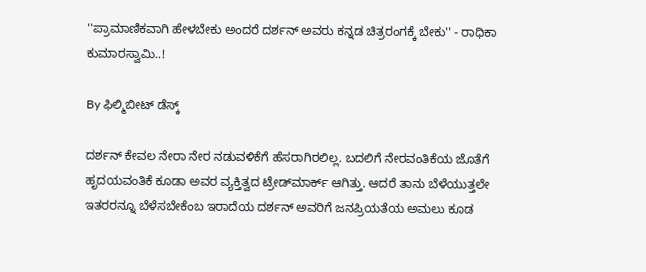''ಪ್ರಾಮಾಣಿಕವಾಗಿ ಹೇಳಬೇಕು ಅಂದರೆ ದರ್ಶನ್ ಅವರು ಕನ್ನಡ ಚಿತ್ರರಂಗಕ್ಕೆ ಬೇಕು'' - ರಾಧಿಕಾ ಕುಮಾರಸ್ವಾಮಿ..!

By ಫಿಲ್ಮಿಬೀಟ್ ಡೆಸ್ಕ್

ದರ್ಶನ್ ಕೇವಲ ನೇರಾ ನೇರ ನಡುವಳಿಕೆಗೆ ಹೆಸರಾಗಿರಲಿಲ್ಲ. ಬದಲಿಗೆ ನೇರವಂತಿಕೆಯ ಜೊತೆಗೆ ಹೃದಯವಂತಿಕೆ ಕೂಡಾ ಅವರ ವ್ಯಕ್ತಿತ್ವದ ಟ್ರೇಡ್‌ಮಾರ್ಕ್ ಆಗಿತ್ತು. ಆದರೆ ತಾನು ಬೆಳೆಯುತ್ತಲೇ ಇತರರನ್ನೂ ಬೆಳೆಸಬೇಕೆಂಬ ಇರಾದೆಯ ದರ್ಶನ್‌ ಅವರಿಗೆ ಜನಪ್ರಿಯತೆಯ ಅಮಲು ಕೂಡ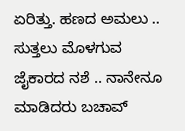ಏರಿತ್ತು. ಹಣದ ಅಮಲು .. ಸುತ್ತಲು ಮೊಳಗುವ ಜೈಕಾರದ ನಶೆ .. ನಾನೇನೂ ಮಾಡಿದರು ಬಚಾವ್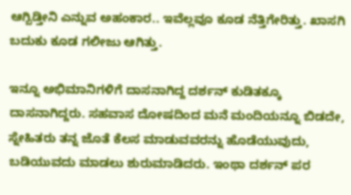ಆಗ್ಬಿಡ್ತೀನಿ ಎನ್ನುವ ಅಹಂಕಾರ.. ಇವೆಲ್ಲವೂ ಕೂಡ ನೆತ್ತಿಗೇರಿತ್ತು. ಖಾಸಗಿ ಬದುಕು ಕೂಡ ಗಲೀಜು ಆಗಿತ್ತು.

ಇನ್ನೂ ಅಭಿಮಾನಿಗಳಿಗೆ ದಾಸನಾಗಿದ್ದ ದರ್ಶನ್ ಕುಡಿತಕ್ಕೂ ದಾಸನಾಗಿದ್ದರು. ಸಹವಾಸ ದೋಷದಿಂದ ಮನೆ ಮಂದಿಯನ್ನೂ ಬಿಡದೇ, ಸ್ನೇಹಿತರು ತನ್ನ ಜೊತೆ ಕೆಲಸ ಮಾಡುವವರನ್ನು ಹೊಡೆಯುವುದು, ಬಡಿಯುವದು ಮಾಡಲು ಶುರುಮಾಡಿದರು. ಇಂಥಾ ದರ್ಶನ್ ಪರ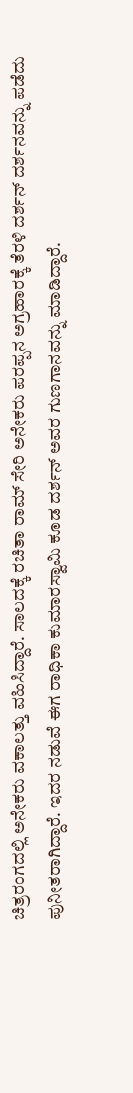ಚಿತ್ರರಂಗದಲ್ಲಿ ಅನೇಕರು ವಕಾಲತ್ತು ವಹಿಸಿದ್ದಾರೆ. ಸಾಲದಕ್ಕೆ ರಚಿತಾ ರಾಮ್ ಸೇರಿ ಅನೇಕರು ಪರಪ್ಪನ ಅಗ್ರಹಾರಕ್ಕೆ ತೆರಳಿ ದರ್ಶನ್ ದರ್ಶನವನ್ನು ಪಡೆದು ಪುನೀತರಾಗಿದ್ದಾರೆ. ಇದರ ನಡುವೆ ಈಗ ರಾಧಿಕಾ ಕುಮಾರಸ್ವಾಮಿ ಕೂಡ ದರ್ಶನ್ ಅವರ ಗುಣಗಾನವನ್ನು ಮಾಡಿದ್ದಾರೆ.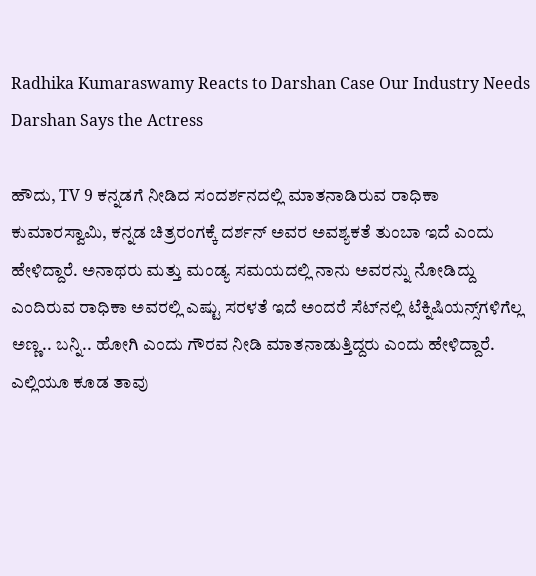Radhika Kumaraswamy Reacts to Darshan Case Our Industry Needs Darshan Says the Actress

ಹೌದು, TV 9 ಕನ್ನಡಗೆ ನೀಡಿದ ಸಂದರ್ಶನದಲ್ಲಿ ಮಾತನಾಡಿರುವ ರಾಧಿಕಾ ಕುಮಾರಸ್ವಾಮಿ, ಕನ್ನಡ ಚಿತ್ರರಂಗಕ್ಕೆ ದರ್ಶನ್ ಅವರ ಅವಶ್ಯಕತೆ ತುಂಬಾ ಇದೆ ಎಂದು ಹೇಳಿದ್ದಾರೆ. ಅನಾಥರು ಮತ್ತು ಮಂಡ್ಯ ಸಮಯದಲ್ಲಿ ನಾನು ಅವರನ್ನು ನೋಡಿದ್ದು ಎಂದಿರುವ ರಾಧಿಕಾ ಅವರಲ್ಲಿ ಎಷ್ಟು ಸರಳತೆ ಇದೆ ಅಂದರೆ ಸೆಟ್‌ನಲ್ಲಿ ಟೆಕ್ನಿಷಿಯನ್ಸ್‌ಗಳಿಗೆಲ್ಲ ಅಣ್ಣ.. ಬನ್ನಿ.. ಹೋಗಿ ಎಂದು ಗೌರವ ನೀಡಿ ಮಾತನಾಡುತ್ತಿದ್ದರು ಎಂದು ಹೇಳಿದ್ದಾರೆ. ಎಲ್ಲಿಯೂ ಕೂಡ ತಾವು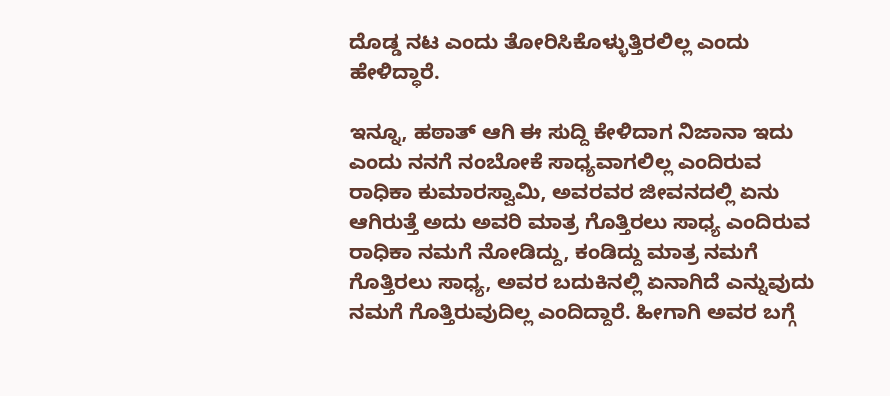ದೊಡ್ಡ ನಟ ಎಂದು ತೋರಿಸಿಕೊಳ್ಳುತ್ತಿರಲಿಲ್ಲ ಎಂದು ಹೇಳಿದ್ಧಾರೆ.

ಇನ್ನೂ, ಹಠಾತ್ ಆಗಿ ಈ ಸುದ್ದಿ ಕೇಳಿದಾಗ ನಿಜಾನಾ ಇದು ಎಂದು ನನಗೆ ನಂಬೋಕೆ ಸಾಧ್ಯವಾಗಲಿಲ್ಲ ಎಂದಿರುವ ರಾಧಿಕಾ ಕುಮಾರಸ್ವಾಮಿ, ಅವರವರ ಜೀವನದಲ್ಲಿ ಏನು ಆಗಿರುತ್ತೆ ಅದು ಅವರಿ ಮಾತ್ರ ಗೊತ್ತಿರಲು ಸಾಧ್ಯ ಎಂದಿರುವ ರಾಧಿಕಾ ನಮಗೆ ನೋಡಿದ್ದು, ಕಂಡಿದ್ದು ಮಾತ್ರ ನಮಗೆ ಗೊತ್ತಿರಲು ಸಾಧ್ಯ, ಅವರ ಬದುಕಿನಲ್ಲಿ ಏನಾಗಿದೆ ಎನ್ನುವುದು ನಮಗೆ ಗೊತ್ತಿರುವುದಿಲ್ಲ ಎಂದಿದ್ದಾರೆ. ಹೀಗಾಗಿ ಅವರ ಬಗ್ಗೆ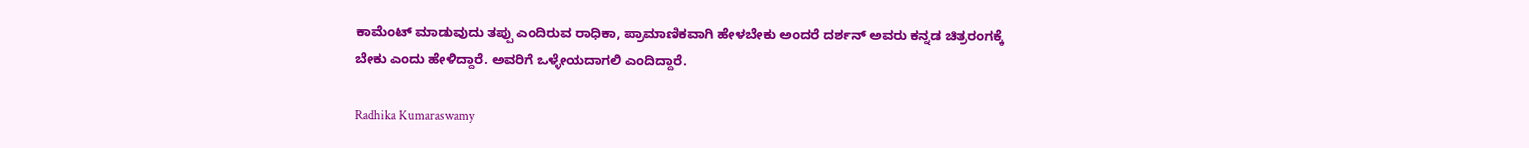ಕಾಮೆಂಟ್ ಮಾಡುವುದು ತಪ್ಪು ಎಂದಿರುವ ರಾಧಿಕಾ, ಪ್ರಾಮಾಣಿಕವಾಗಿ ಹೇಳಬೇಕು ಅಂದರೆ ದರ್ಶನ್ ಅವರು ಕನ್ನಡ ಚಿತ್ರರಂಗಕ್ಕೆ ಬೇಕು ಎಂದು ಹೇಳಿದ್ದಾರೆ. ಅವರಿಗೆ ಒಳ್ಳೇಯದಾಗಲಿ ಎಂದಿದ್ದಾರೆ.

Radhika Kumaraswamy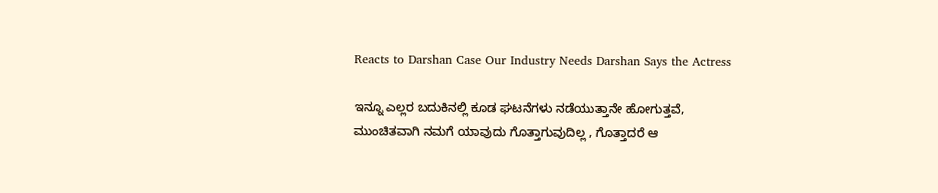Reacts to Darshan Case Our Industry Needs Darshan Says the Actress

ಇನ್ನೂ ಎಲ್ಲರ ಬದುಕಿನಲ್ಲಿ ಕೂಡ ಘಟನೆಗಳು ನಡೆಯುತ್ತಾನೇ ಹೋಗುತ್ತವೆ, ಮುಂಚಿತವಾಗಿ ನಮಗೆ ಯಾವುದು ಗೊತ್ತಾಗುವುದಿಲ್ಲ , ಗೊತ್ತಾದರೆ ಆ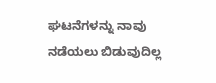ಘಟನೆಗಳನ್ನು ನಾವು ನಡೆಯಲು ಬಿಡುವುದಿಲ್ಲ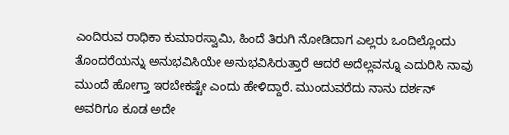ಎಂದಿರುವ ರಾಧಿಕಾ ಕುಮಾರಸ್ವಾಮಿ, ಹಿಂದೆ ತಿರುಗಿ ನೋಡಿದಾಗ ಎಲ್ಲರು ಒಂದಿಲ್ಲೊಂದು ತೊಂದರೆಯನ್ನು ಅನುಭವಿಸಿಯೇ ಅನುಭವಿಸಿರುತ್ತಾರೆ ಆದರೆ ಅದೆಲ್ಲವನ್ನೂ ಎದುರಿಸಿ ನಾವು ಮುಂದೆ ಹೋಗ್ತಾ ಇರಬೇಕಷ್ಟೇ ಎಂದು ಹೇಳಿದ್ದಾರೆ. ಮುಂದುವರೆದು ನಾನು ದರ್ಶನ್ ಅವರಿಗೂ ಕೂಡ ಅದೇ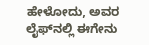ಹೇಳೋದು, ಅವರ ಲೈಫ್‌ನಲ್ಲಿ ಈಗೇನು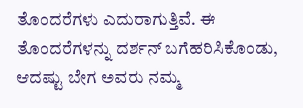ತೊಂದರೆಗಳು ಎದುರಾಗುತ್ತಿವೆ. ಈ ತೊಂದರೆಗಳನ್ನು ದರ್ಶನ್ ಬಗೆಹರಿಸಿಕೊಂಡು, ಆದಷ್ಟು ಬೇಗ ಅವರು ನಮ್ಮ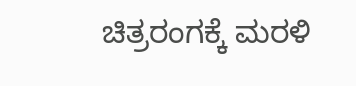ಚಿತ್ರರಂಗಕ್ಕೆ ಮರಳಿ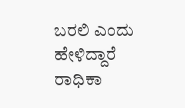ಬರಲಿ ಎಂದು ಹೇಳಿದ್ದಾರೆ ರಾಧಿಕಾ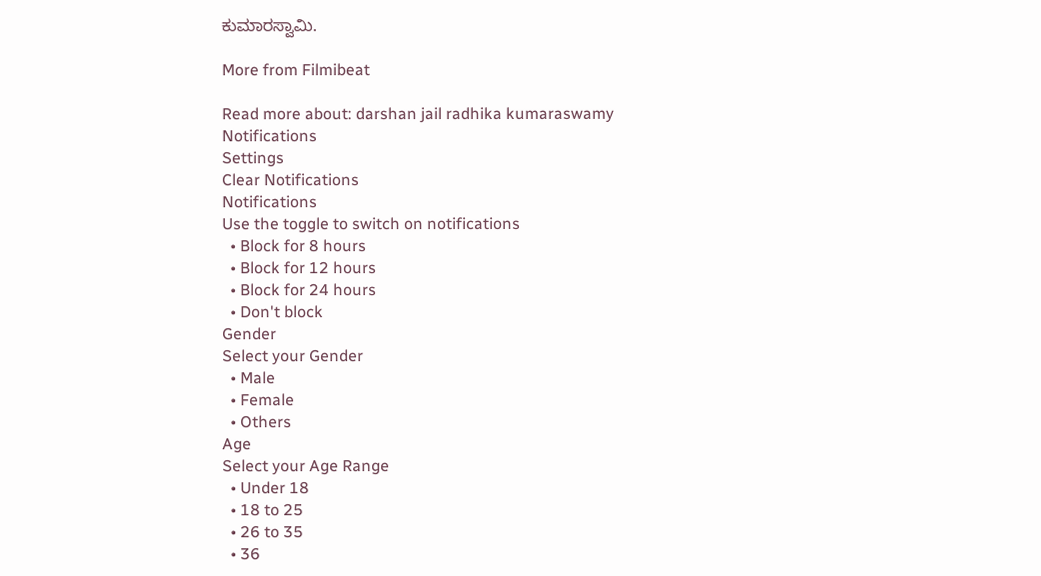ಕುಮಾರಸ್ವಾಮಿ.

More from Filmibeat

Read more about: darshan jail radhika kumaraswamy
Notifications
Settings
Clear Notifications
Notifications
Use the toggle to switch on notifications
  • Block for 8 hours
  • Block for 12 hours
  • Block for 24 hours
  • Don't block
Gender
Select your Gender
  • Male
  • Female
  • Others
Age
Select your Age Range
  • Under 18
  • 18 to 25
  • 26 to 35
  • 36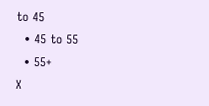to 45
  • 45 to 55
  • 55+
X